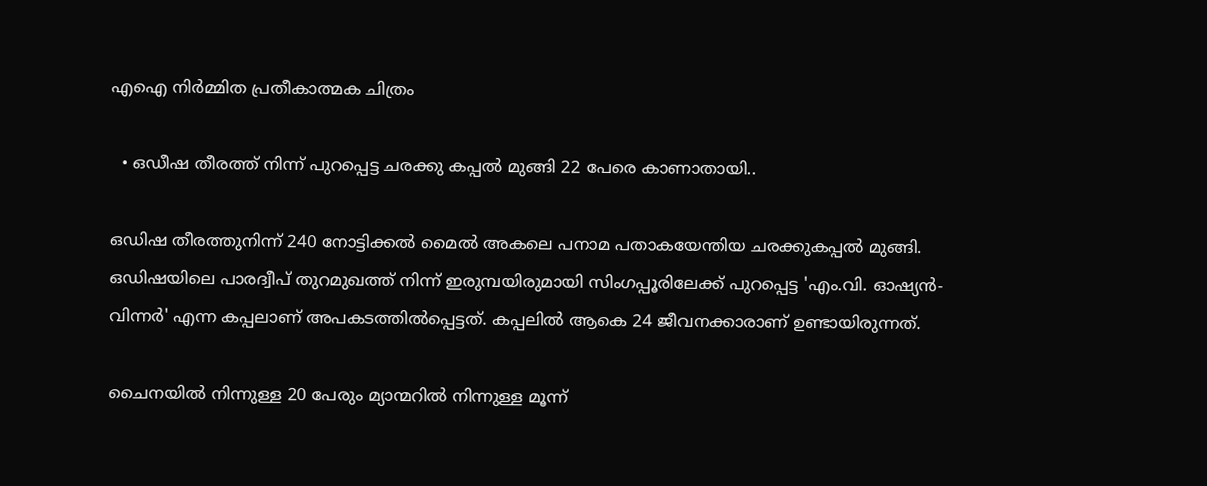എഐ നിര്‍മ്മിത പ്രതീകാത്മക ചിത്രം

  • ഒഡീഷ തീരത്ത് നിന്ന് പുറപ്പെട്ട ചരക്കു കപ്പൽ മുങ്ങി 22 പേരെ കാണാതായി..

ഒഡിഷ തീരത്തുനിന്ന് 240 നോട്ടിക്കൽ മൈൽ അകലെ പനാമ പതാകയേന്തിയ ചരക്കുകപ്പൽ മുങ്ങി. ഒഡിഷയിലെ പാരദ്വീപ് തുറമുഖത്ത് നിന്ന് ഇരുമ്പയിരുമായി സിംഗപ്പൂരിലേക്ക് പുറപ്പെട്ട 'എം.വി. ഓഷ്യൻ-വിന്നർ' എന്ന കപ്പലാണ് അപകടത്തിൽപ്പെട്ടത്. കപ്പലിൽ ആകെ 24 ജീവനക്കാരാണ് ഉണ്ടായിരുന്നത്.

ചൈനയിൽ നിന്നുള്ള 20 പേരും മ്യാന്മറിൽ നിന്നുള്ള മൂന്ന്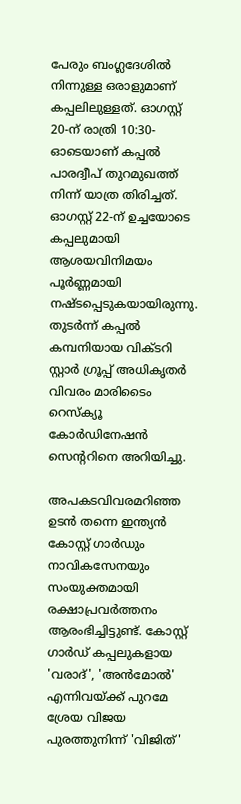പേരും ബംഗ്ലദേശിൽ നിന്നുള്ള ഒരാളുമാണ് കപ്പലിലുള്ളത്. ഓഗസ്റ്റ് 20-ന് രാത്രി 10:30-ഓടെയാണ് കപ്പൽ പാരദ്വീപ് തുറമുഖത്ത് നിന്ന് യാത്ര തിരിച്ചത്. ഓഗസ്റ്റ് 22-ന് ഉച്ചയോടെ കപ്പലുമായി ആശയവിനിമയം പൂർണ്ണമായി നഷ്ടപ്പെടുകയായിരുന്നു. തുടർന്ന് കപ്പൽ കമ്പനിയായ വിക്ടറി സ്റ്റാർ ഗ്രൂപ്പ് അധികൃതർ വിവരം മാരിടൈം റെസ്ക്യൂ കോർഡിനേഷൻ സെന്ററിനെ അറിയിച്ചു.

അപകടവിവരമറിഞ്ഞ ഉടൻ തന്നെ ഇന്ത്യൻ കോസ്റ്റ് ഗാർഡും നാവികസേനയും സംയുക്തമായി രക്ഷാപ്രവർത്തനം ആരംഭിച്ചിട്ടുണ്ട്. കോസ്റ്റ് ഗാർഡ് കപ്പലുകളായ 'വരാദ്', 'അൻമോൽ' എന്നിവയ്ക്ക് പുറമേ ശ്രേയ വിജയ പുരത്തുനിന്ന് 'വിജിത്'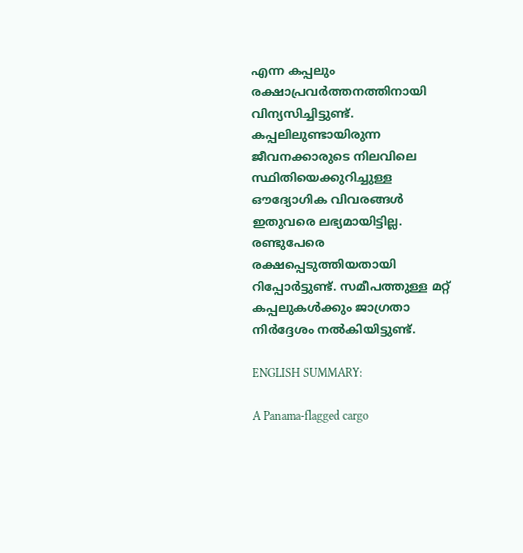എന്ന കപ്പലും രക്ഷാപ്രവർത്തനത്തിനായി വിന്യസിച്ചിട്ടുണ്ട്. കപ്പലിലുണ്ടായിരുന്ന ജീവനക്കാരുടെ നിലവിലെ സ്ഥിതിയെക്കുറിച്ചുള്ള ഔദ്യോഗിക വിവരങ്ങൾ ഇതുവരെ ലഭ്യമായിട്ടില്ല. രണ്ടുപേരെ രക്ഷപ്പെടുത്തിയതായി റിപ്പോര്‍ട്ടുണ്ട്. സമീപത്തുള്ള മറ്റ് കപ്പലുകൾക്കും ജാഗ്രതാ നിർദ്ദേശം നൽകിയിട്ടുണ്ട്.

ENGLISH SUMMARY:

A Panama-flagged cargo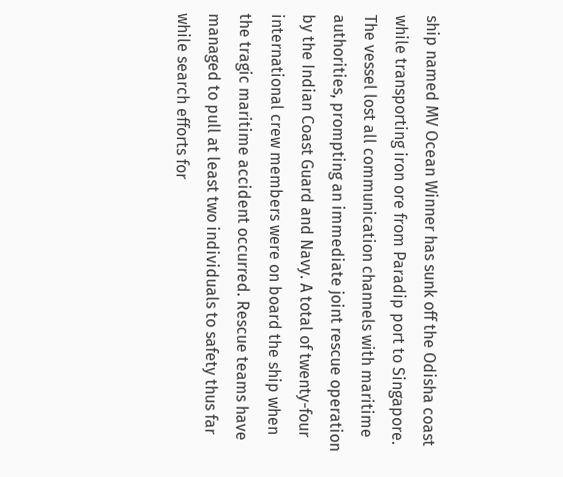ship named MV Ocean Winner has sunk off the Odisha coast while transporting iron ore from Paradip port to Singapore. The vessel lost all communication channels with maritime authorities, prompting an immediate joint rescue operation by the Indian Coast Guard and Navy. A total of twenty-four international crew members were on board the ship when the tragic maritime accident occurred. Rescue teams have managed to pull at least two individuals to safety thus far while search efforts for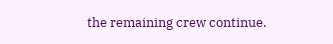the remaining crew continue.